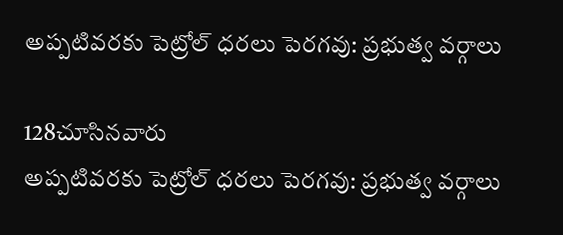అప్పటివరకు పెట్రోల్ ధరలు పెరగవు: ప్రభుత్వ వర్గాలు

128చూసినవారు
అప్పటివరకు పెట్రోల్ ధరలు పెరగవు: ప్రభుత్వ వర్గాలు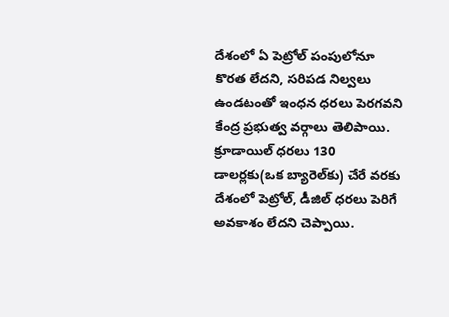దేశంలో ఏ పెట్రోల్ పంపులోనూ కొరత లేదని, సరిపడ నిల్వలు ఉండటంతో ఇంధన ధరలు పెరగవని కేంద్ర ప్రభుత్వ వర్గాలు తెలిపాయి. క్రూడాయిల్ ధరలు 130 డాలర్లకు(ఒక బ్యారెల్‌కు) చేరే వరకు దేశంలో పెట్రోల్, డీజిల్ ధరలు పెరిగే అవకాశం లేదని చెప్పాయి.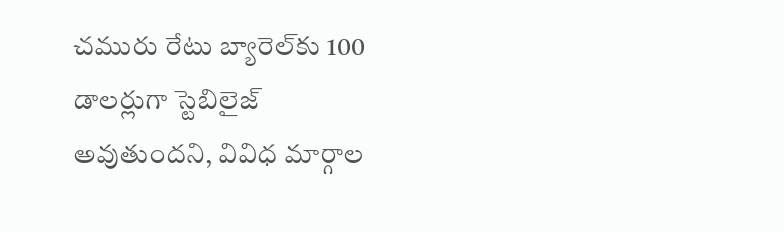చమురు రేటు బ్యారెల్‌కు 100 డాలర్లుగా స్టెబిలైజ్ అవుతుందని, వివిధ మార్గాల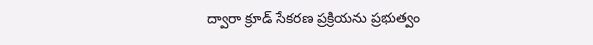ద్వారా క్రూడ్ సేకరణ ప్రక్రియను ప్రభుత్వం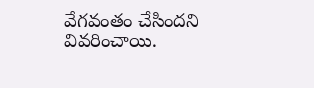వేగవంతం చేసిందని వివరించాయి.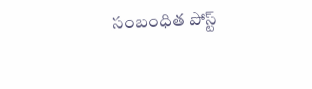సంబంధిత పోస్ట్